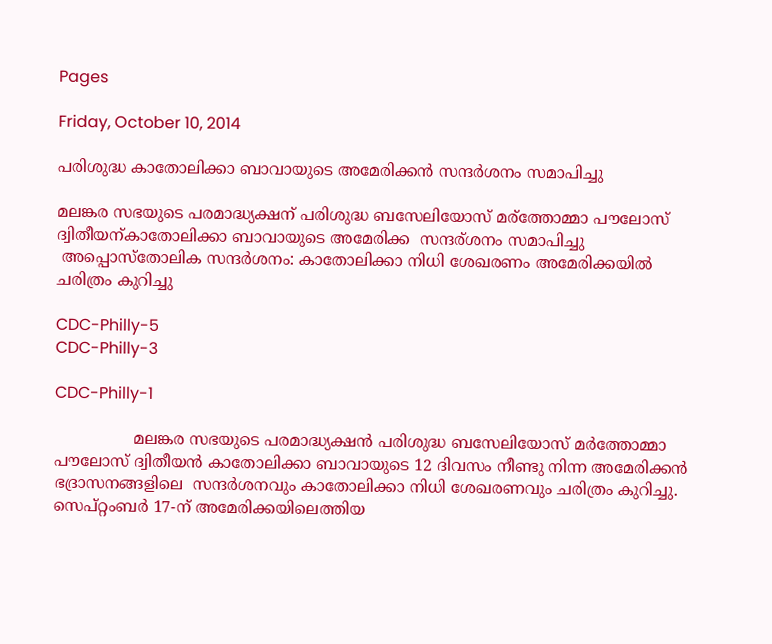Pages

Friday, October 10, 2014

പരിശുദ്ധ കാതോലിക്കാ ബാവായുടെ അമേരിക്കൻ സന്ദര്‍ശനം സമാപിച്ചു

മലങ്കര സഭയുടെ പരമാദ്ധ്യക്ഷന് പരിശുദ്ധ ബസേലിയോസ് മര്ത്തോമ്മാ പൗലോസ് ദ്വിതീയന്കാതോലിക്കാ ബാവായുടെ അമേരിക്ക  സന്ദര്ശനം സമാപിച്ചു
 അപ്പൊസ്തോലിക സന്ദര്‍ശനം: കാതോലിക്കാ നിധി ശേഖരണം അമേരിക്കയില്‍ ചരിത്രം കുറിച്ചു

CDC-Philly-5
CDC-Philly-3

CDC-Philly-1

                മലങ്കര സഭയുടെ പരമാദ്ധ്യക്ഷന്‍ പരിശുദ്ധ ബസേലിയോസ്‌ മര്‍ത്തോമ്മാ പൗലോസ്‌ ദ്വിതീയന്‍ കാതോലിക്കാ ബാവായുടെ 12 ദിവസം നീണ്ടു നിന്ന അമേരിക്കന്‍ ഭദ്രാസനങ്ങളിലെ  സന്ദര്‍ശനവും കാതോലിക്കാ നിധി ശേഖരണവും ചരിത്രം കുറിച്ചു. സെപ്‌റ്റംബര്‍ 17-ന്‌ അമേരിക്കയിലെത്തിയ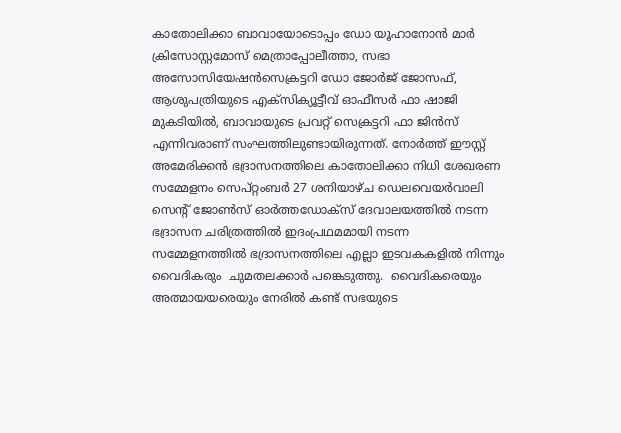കാതോലിക്കാ ബാവായോടൊപ്പം ഡോ യൂഹാനോന്‍ മാര്‍ ക്രിസോസ്റ്റമോസ്‌ മെത്രാപ്പോലീത്താ, സഭാ അസോസിയേഷന്‍സെക്രട്ടറി ഡോ ജോര്‍ജ്‌ ജോസഫ്‌, ആശുപത്രിയുടെ എക്‌സിക്യൂട്ടീവ്‌ ഓഫീസര്‍ ഫാ ഷാജി മുകടിയില്‍, ബാവായുടെ പ്രവറ്റ്‌ സെക്രട്ടറി ഫാ ജിന്‍സ്‌ എന്നിവരാണ്‌ സംഘത്തിലുണ്ടായിരുന്നത്‌. നോര്‍ത്ത്‌ ഈസ്റ്റ്‌ അമേരിക്കന്‍ ഭദ്രാസനത്തിലെ കാതോലിക്കാ നിധി ശേഖരണ സമ്മേളനം സെപ്‌റ്റംബര്‍ 27 ശനിയാഴ്‌ച ഡെലവെയര്‍വാലി സെന്റ്‌ ജോണ്‍സ്‌ ഓര്‍ത്തഡോക്‌സ്‌ ദേവാലയത്തില്‍ നടന്ന ഭദ്രാസന ചരിത്രത്തില്‍ ഇദംപ്രഥമമായി നടന്ന സമ്മേളനത്തില്‍ ഭദ്രാസനത്തിലെ എല്ലാ ഇടവകകളില്‍ നിന്നും  വൈദികരും  ചുമതലക്കാര്‍ പങ്കെടുത്തു.  വൈദികരെയും അത്മായയരെയും നേരില്‍ കണ്ട്‌ സഭയുടെ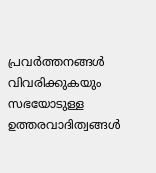പ്രവര്‍ത്തനങ്ങള്‍ വിവരിക്കുകയും  സഭയോടുള്ള  ഉത്തരവാദിത്വങ്ങള്‍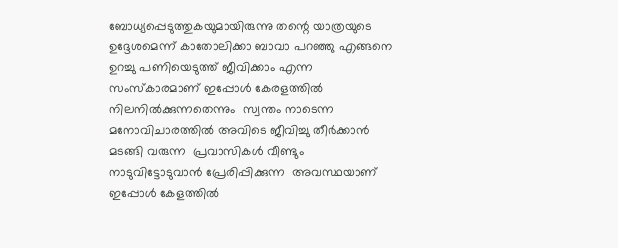ബോധ്യപ്പെടുത്തുകയുമായിരുന്നു തന്റെ യാത്രയുടെ ഉദ്ദേശമെന്ന്‌ കാതോലിക്കാ ബാവാ പറഞ്ഞു എങ്ങനെ ഉറച്ചു പണിയെടുത്ത്‌ ജീവിക്കാം എന്ന സംസ്‌കാരമാണ്‌ ഇപ്പോള്‍ കേരളത്തില്‍ നിലനില്‍ക്കുന്നതെന്നും  സ്വന്തം നാടെന്ന മനോവിചാരത്തില്‍ അവിടെ ജീവിച്ചു തീര്‍ക്കാന്‍ മടങ്ങി വരുന്ന  പ്രവാസികള്‍ വീണ്ടും നാടുവിട്ടോടുവാന്‍ പ്രേരിപ്പിക്കുന്ന  അവസ്ഥയാണ്‌ ഇപ്പോള്‍ കേളത്തില്‍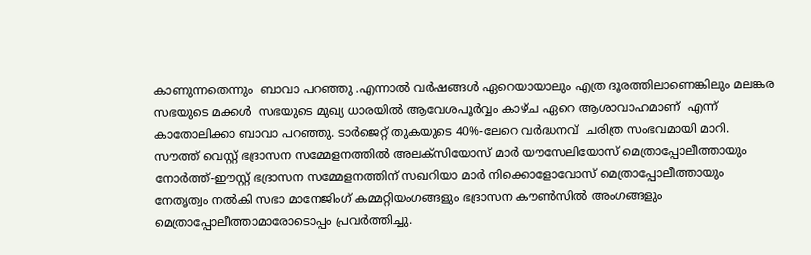കാണുന്നതെന്നും  ബാവാ പറഞ്ഞു .എന്നാല്‍ വര്‍ഷങ്ങള്‍ ഏറെയായാലും എത്ര ദൂരത്തിലാണെങ്കിലും മലങ്കര സഭയുടെ മക്കൾ  സഭയുടെ മുഖ്യ ധാരയില്‍ ആവേശപൂര്‍വ്വം കാഴ്‌ച ഏറെ ആശാവാഹമാണ്  എന്ന്  കാതോലിക്കാ ബാവാ പറഞ്ഞു. ടാർജെറ്റ്‌ തുകയുടെ 40%-ലേറെ വര്‍ദ്ധനവ്  ചരിത്ര സംഭവമായി മാറി. സൗത്ത്‌ വെസ്റ്റ്‌ ഭദ്രാസന സമ്മേളനത്തില്‍ അലക്‌സിയോസ്‌ മാര്‍ യൗസേലിയോസ്‌ മെത്രാപ്പോലീത്തായും നോര്‍ത്ത്‌-ഈസ്റ്റ്‌ ഭദ്രാസന സമ്മേളനത്തിന്‌ സഖറിയാ മാര്‍ നിക്കൊളോവോസ്‌ മെത്രാപ്പോലീത്തായും നേതൃത്വം നല്‍കി സഭാ മാനേജിംഗ്‌ കമ്മറ്റിയംഗങ്ങളും ഭദ്രാസന കൗണ്‍സില്‍ അംഗങ്ങളും മെത്രാപ്പോലീത്താമാരോടൊപ്പം പ്രവര്‍ത്തിച്ചു.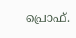പ്രൊഫ്‌.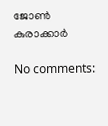ജോണ്‍ കുരാക്കാർ

No comments: